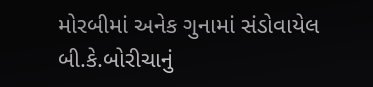મોરબીમાં અનેક ગુનામાં સંડોવાયેલ બી.કે.બોરીચાનું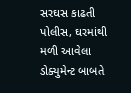સરઘસ કાઢતી પોલીસ, ઘરમાંથી મળી આવેલા ડોક્યુમેન્ટ બાબતે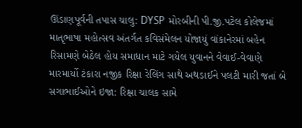ઊંડાણપૂર્વની તપાસ ચાલુ: DYSP મોરબીની પી.જી.પટેલ કોલેજમાં માતૃભાષા મહોત્સવ અંતર્ગત કવિસંમેલન યોજાયું વાંકાનેરમાં બહેન રિસામણે બેઠેલ હોય સમાધાન માટે ગયેલ યુવાનને વેવાઈ-વેવાણે મારમાર્યો ટંકારા નજીક રિક્ષા રેલિંગ સાથે અથડાઈને પલટી મારી જતાં બે સગાભાઈઓને ઇજા: રિક્ષા ચાલક સામે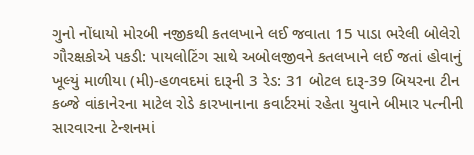ગુનો નોંધાયો મોરબી નજીકથી કતલખાને લઈ જવાતા 15 પાડા ભરેલી બોલેરો ગૌરક્ષકોએ પકડી: પાયલોટિંગ સાથે અબોલજીવને કતલખાને લઈ જતાં હોવાનું ખૂલ્યું માળીયા (મી)-હળવદમાં દારૂની 3 રેડ: 31 બોટલ દારૂ-39 બિયરના ટીન કબ્જે વાંકાનેરના માટેલ રોડે કારખાનાના કવાર્ટરમાં રહેતા યુવાને બીમાર પત્નીની સારવારના ટેન્શનમાં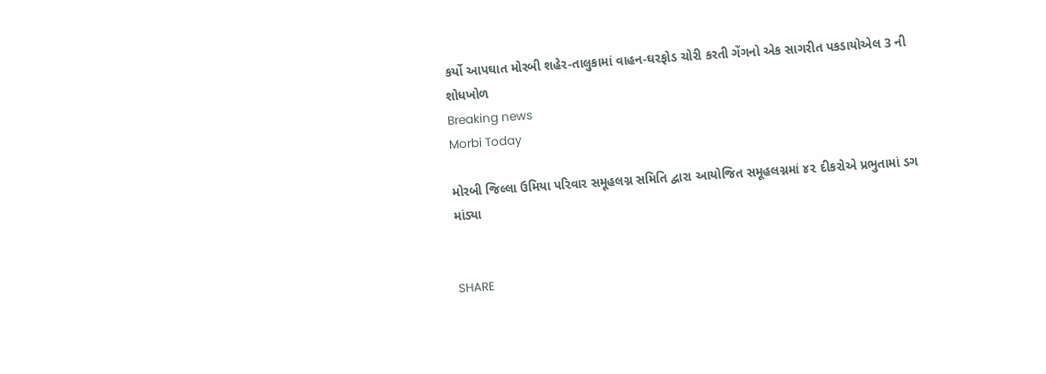કર્યો આપઘાત મોરબી શહેર-તાલુકામાં વાહન-ઘરફોડ ચોરી કરતી ગેંગનો એક સાગરીત પકડાયોએલ 3 ની શોધખોળ
Breaking news
Morbi Today

મોરબી જિલ્લા ઉમિયા પરિવાર સમૂહલગ્ન સમિતિ દ્વારા આયોજિત સમૂહલગ્નમાં ૪૨ દીકરોએ પ્રભુતામાં ડગ માંડ્યા


SHARE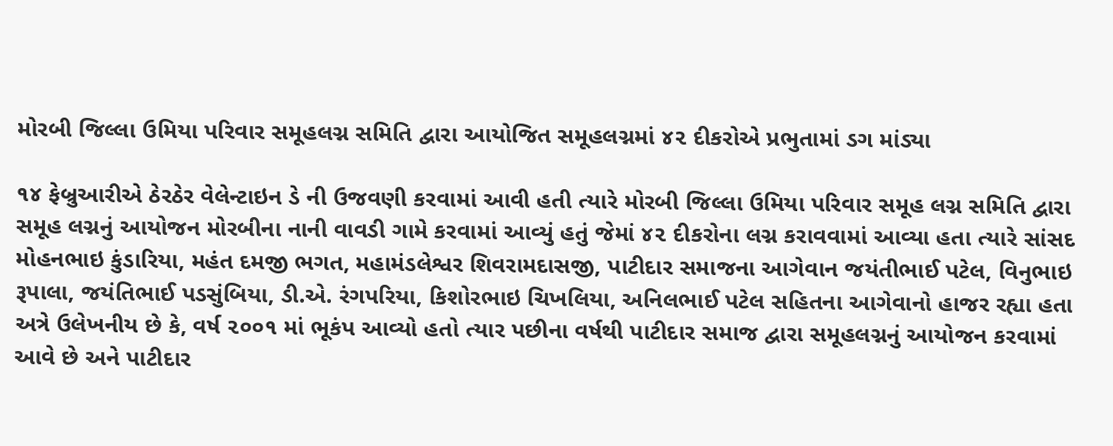મોરબી જિલ્લા ઉમિયા પરિવાર સમૂહલગ્ન સમિતિ દ્વારા આયોજિત સમૂહલગ્નમાં ૪૨ દીકરોએ પ્રભુતામાં ડગ માંડ્યા

૧૪ ફેબ્રુઆરીએ ઠેરઠેર વેલેન્ટાઇન ડે ની ઉજવણી કરવામાં આવી હતી ત્યારે મોરબી જિલ્લા ઉમિયા પરિવાર સમૂહ લગ્ન સમિતિ દ્વારા સમૂહ લગ્નનું આયોજન મોરબીના નાની વાવડી ગામે કરવામાં આવ્યું હતું જેમાં ૪૨ દીકરોના લગ્ન કરાવવામાં આવ્યા હતા ત્યારે સાંસદ મોહનભાઇ કુંડારિયા, મહંત દમજી ભગત, મહામંડલેશ્વર શિવરામદાસજી, પાટીદાર સમાજના આગેવાન જયંતીભાઈ પટેલ, વિનુભાઇ રૂપાલા, જયંતિભાઈ પડસુંબિયા, ડી.એ. રંગપરિયા, કિશોરભાઇ ચિખલિયા, અનિલભાઈ પટેલ સહિતના આગેવાનો હાજર રહ્યા હતા અત્રે ઉલેખનીય છે કે, વર્ષ ૨૦૦૧ માં ભૂકંપ આવ્યો હતો ત્યાર પછીના વર્ષથી પાટીદાર સમાજ દ્વારા સમૂહલગ્નનું આયોજન કરવામાં આવે છે અને પાટીદાર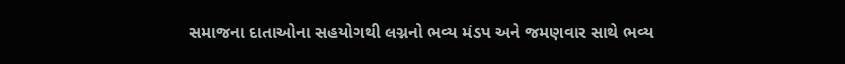સમાજના દાતાઓના સહયોગથી લગ્નનો ભવ્ય મંડપ અને જમણવાર સાથે ભવ્ય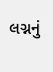લગ્નનું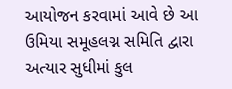આયોજન કરવામાં આવે છે આ ઉમિયા સમૂહલગ્ન સમિતિ દ્વારા અત્યાર સુધીમાં કુલ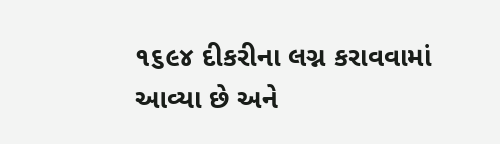૧૬૯૪ દીકરીના લગ્ન કરાવવામાં આવ્યા છે અને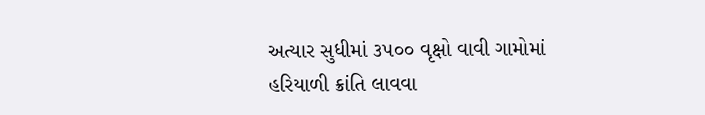અત્યાર સુધીમાં ૩૫૦૦ વૃક્ષો વાવી ગામોમાં હરિયાળી ક્રાંતિ લાવવા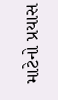માટેનો પ્રયાસ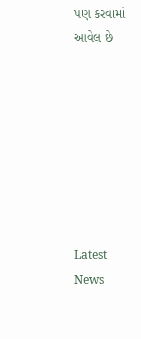પણ કરવામાં આવેલ છે








Latest News